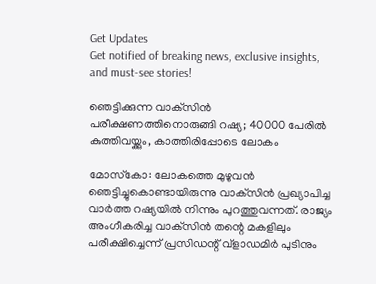Get Updates
Get notified of breaking news, exclusive insights, and must-see stories!

ഞെട്ടിക്കുന്ന വാക്‌സിന്‍ പരീക്ഷണത്തിനൊരുങ്ങി റഷ്യ; 40000 പേരില്‍ കുത്തിവയ്ക്കും, കാത്തിരിപ്പോടെ ലോകം

മോസ്‌കോ: ലോകത്തെ മുഴുവന്‍ ഞെട്ടിച്ചുകൊണ്ടായിരുന്നു വാക്‌സിന്‍ പ്രഖ്യാപിച്ച വാര്‍ത്ത റഷ്യയില്‍ നിന്നും പുറത്തുവന്നത്. രാജ്യം അംഗീകരിച്ച വാക്‌സിന്‍ തന്റെ മകളിലും പരീക്ഷിച്ചെന്ന് പ്രസിഡന്റ് വ്‌ളാഡമിര്‍ പുടിനും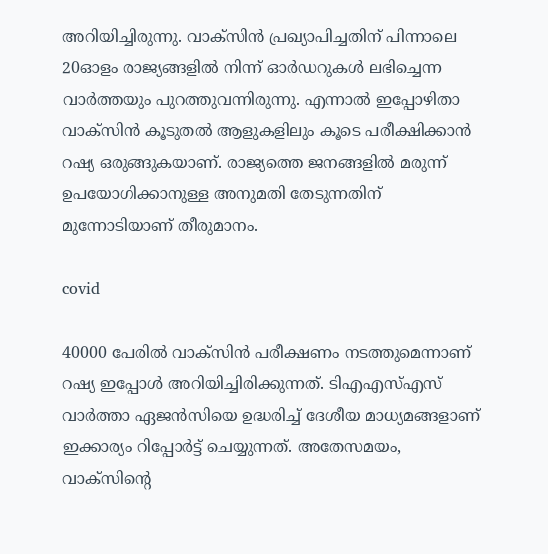അറിയിച്ചിരുന്നു. വാക്‌സിന്‍ പ്രഖ്യാപിച്ചതിന് പിന്നാലെ 20ഓളം രാജ്യങ്ങളില്‍ നിന്ന് ഓര്‍ഡറുകള്‍ ലഭിച്ചെന്ന വാര്‍ത്തയും പുറത്തുവന്നിരുന്നു. എന്നാല്‍ ഇപ്പോഴിതാ വാക്‌സിന്‍ കൂടുതല്‍ ആളുകളിലും കൂടെ പരീക്ഷിക്കാന്‍ റഷ്യ ഒരുങ്ങുകയാണ്. രാജ്യത്തെ ജനങ്ങളില്‍ മരുന്ന് ഉപയോഗിക്കാനുള്ള അനുമതി തേടുന്നതിന് മുന്നോടിയാണ് തീരുമാനം.

covid

40000 പേരില്‍ വാക്‌സിന്‍ പരീക്ഷണം നടത്തുമെന്നാണ് റഷ്യ ഇപ്പോള്‍ അറിയിച്ചിരിക്കുന്നത്. ടിഎഎസ്എസ് വാര്‍ത്താ ഏജന്‍സിയെ ഉദ്ധരിച്ച് ദേശീയ മാധ്യമങ്ങളാണ് ഇക്കാര്യം റിപ്പോര്‍ട്ട് ചെയ്യുന്നത്. അതേസമയം, വാക്‌സിന്റെ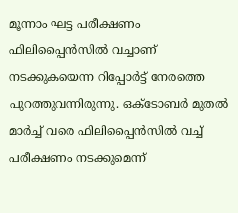മൂന്നാം ഘട്ട പരീക്ഷണം ഫിലിപ്പൈന്‍സില്‍ വച്ചാണ് നടക്കുകയെന്ന റിപ്പോര്‍ട്ട് നേരത്തെ പുറത്തുവന്നിരുന്നു. ഒക്ടോബര്‍ മുതല്‍ മാര്‍ച്ച് വരെ ഫിലിപ്പൈന്‍സില്‍ വച്ച് പരീക്ഷണം നടക്കുമെന്ന്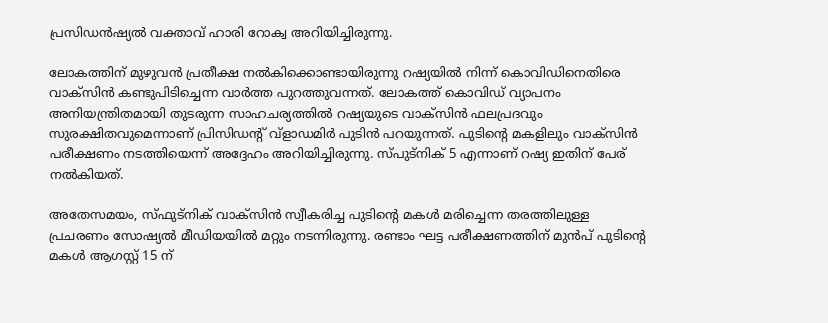പ്രസിഡന്‍ഷ്യല്‍ വക്താവ് ഹാരി റോക്വ അറിയിച്ചിരുന്നു.

ലോകത്തിന് മുഴുവന്‍ പ്രതീക്ഷ നല്‍കിക്കൊണ്ടായിരുന്നു റഷ്യയില്‍ നിന്ന് കൊവിഡിനെതിരെ വാക്സിന്‍ കണ്ടുപിടിച്ചെന്ന വാര്‍ത്ത പുറത്തുവന്നത്. ലോകത്ത് കൊവിഡ് വ്യാപനം അനിയന്ത്രിതമായി തുടരുന്ന സാഹചര്യത്തില്‍ റഷ്യയുടെ വാക്സിന്‍ ഫലപ്രദവും സുരക്ഷിതവുമെന്നാണ് പ്രിസിഡന്റ് വ്ളാഡമിര്‍ പുടിന്‍ പറയുന്നത്. പുടിന്റെ മകളിലും വാക്സിന്‍ പരീക്ഷണം നടത്തിയെന്ന് അദ്ദേഹം അറിയിച്ചിരുന്നു. സ്പുട്നിക് 5 എന്നാണ് റഷ്യ ഇതിന് പേര് നല്‍കിയത്.

അതേസമയം, സ്ഫുട്‌നിക് വാക്‌സിന്‍ സ്വീകരിച്ച പുടിന്റെ മകള്‍ മരിച്ചെന്ന തരത്തിലുള്ള പ്രചരണം സോഷ്യല്‍ മീഡിയയില്‍ മറ്റും നടന്നിരുന്നു. രണ്ടാം ഘട്ട പരീക്ഷണത്തിന് മുന്‍പ് പുടിന്റെ മകള്‍ ആഗസ്റ്റ് 15 ന്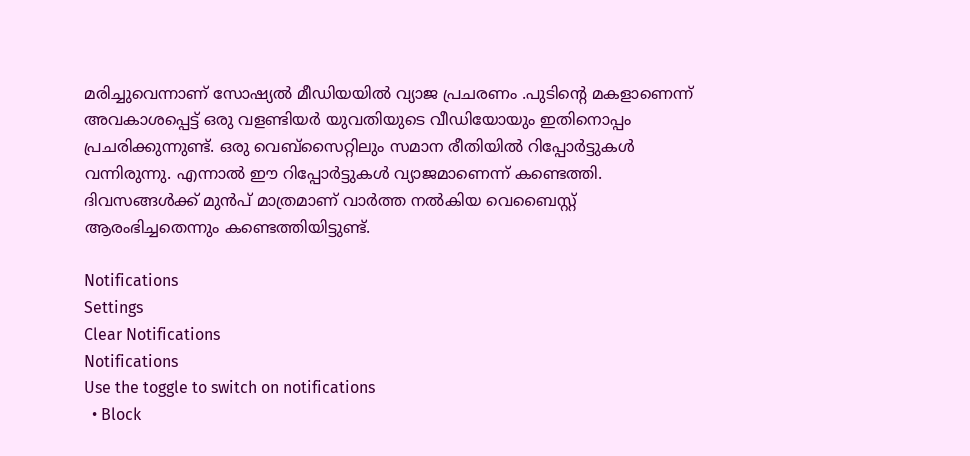മരിച്ചുവെന്നാണ് സോഷ്യല്‍ മീഡിയയില്‍ വ്യാജ പ്രചരണം .പുടിന്റെ മകളാണെന്ന് അവകാശപ്പെട്ട് ഒരു വളണ്ടിയര്‍ യുവതിയുടെ വീഡിയോയും ഇതിനൊപ്പം പ്രചരിക്കുന്നുണ്ട്. ഒരു വെബ്‌സൈറ്റിലും സമാന രീതിയില്‍ റിപ്പോര്‍ട്ടുകള്‍ വന്നിരുന്നു. എന്നാല്‍ ഈ റിപ്പോര്‍ട്ടുകള്‍ വ്യാജമാണെന്ന് കണ്ടെത്തി. ദിവസങ്ങള്‍ക്ക് മുന്‍പ് മാത്രമാണ് വാര്‍ത്ത നല്‍കിയ വെബൈസ്റ്റ് ആരംഭിച്ചതെന്നും കണ്ടെത്തിയിട്ടുണ്ട്.

Notifications
Settings
Clear Notifications
Notifications
Use the toggle to switch on notifications
  • Block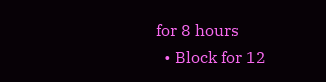for 8 hours
  • Block for 12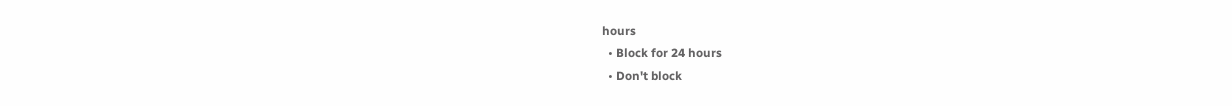hours
  • Block for 24 hours
  • Don't block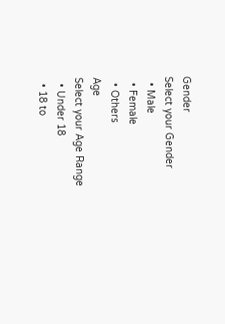Gender
Select your Gender
  • Male
  • Female
  • Others
Age
Select your Age Range
  • Under 18
  • 18 to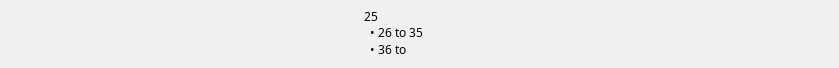25
  • 26 to 35
  • 36 to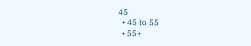45
  • 45 to 55
  • 55+